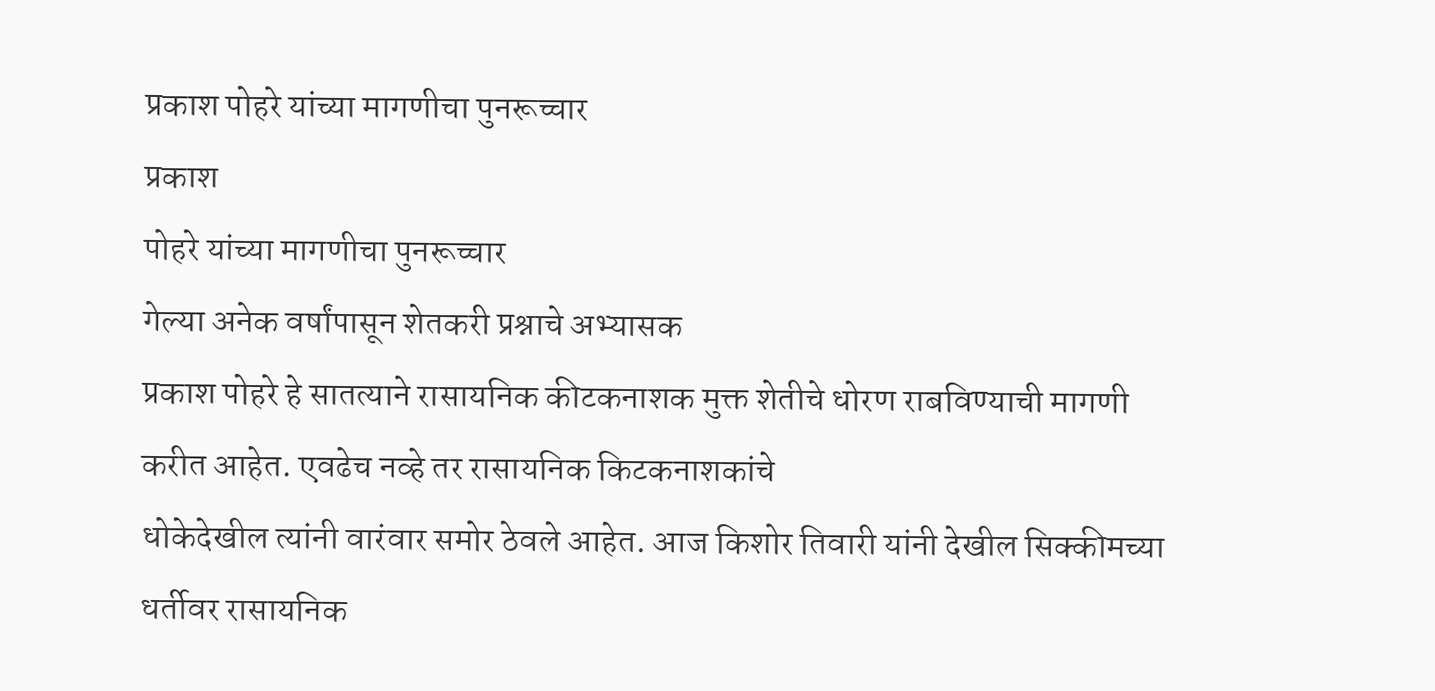प्रकाश पोहरे यांच्या मागणीचा पुनरूच्चार
प्रकाश
पोहरे यांच्या मागणीचा पुनरूच्चार
गेल्या अनेक वर्षांपासून शेतकरी प्रश्नाचे अभ्यासक
प्रकाश पोहरे हे सातत्याने रासायनिक कीटकनाशक मुक्त शेतीचे धोरण राबविण्याची मागणी
करीत आहेत. एवढेच नव्हे तर रासायनिक किटकनाशकांचे
धोकेदेखील त्यांनी वारंवार समोर ठेवले आहेत. आज किशोर तिवारी यांनी देखील सिक्कीमच्या
धर्तीवर रासायनिक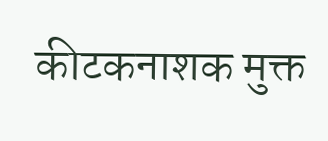कीटकनाशक मुक्त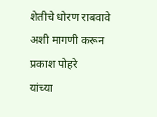शेतीचे धोरण राबवावे अशी मागणी करून प्रकाश पोहरे
यांच्या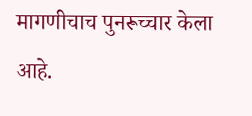मागणीचाच पुनरूच्चार केला आहे.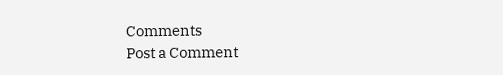Comments
Post a Comment